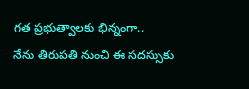గత ప్రభుత్వాలకు భిన్నంగా..
నేను తిరుపతి నుంచి ఈ సదస్సుకు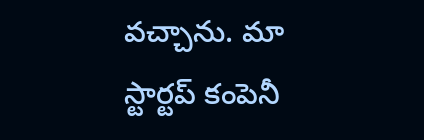వచ్చాను. మా స్టార్టప్ కంపెనీ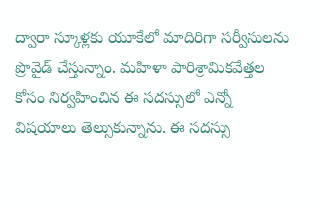ద్వారా స్కూళ్లకు యూకేలో మాదిరిగా సర్వీసులను ప్రొవైడ్ చేస్తున్నాం. మహిళా పారిశ్రామికవేత్తల కోసం నిర్వహించిన ఈ సదస్సులో ఎన్నో విషయాలు తెల్సుకున్నాను. ఈ సదస్సు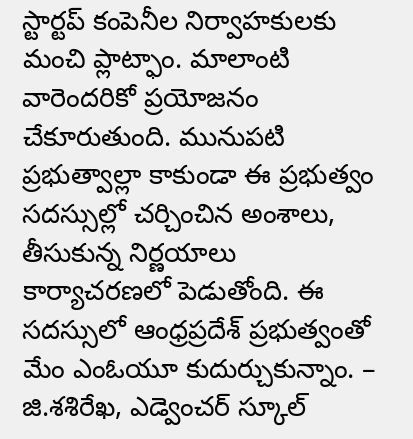స్టార్టప్ కంపెనీల నిర్వాహకులకు మంచి ప్లాట్ఫాం. మాలాంటి వారెందరికో ప్రయోజనం చేకూరుతుంది. మునుపటి ప్రభుత్వాల్లా కాకుండా ఈ ప్రభుత్వం సదస్సుల్లో చర్చించిన అంశాలు, తీసుకున్న నిర్ణయాలు కార్యాచరణలో పెడుతోంది. ఈ సదస్సులో ఆంధ్రప్రదేశ్ ప్రభుత్వంతో మేం ఎంఓయూ కుదుర్చుకున్నాం. – జి.శశిరేఖ, ఎడ్వెంచర్ స్కూల్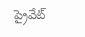ప్రైవేట్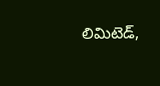లిమిటెడ్,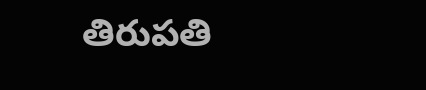తిరుపతి